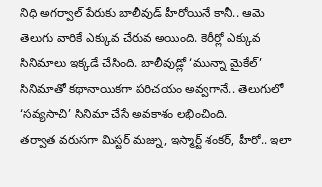నిధి అగర్వాల్ పేరుకు బాలీవుడ్ హీరోయినే కానీ.. ఆమె తెలుగు వారికే ఎక్కువ చేరువ అయింది. కెరీర్లో ఎక్కువ సినిమాలు ఇక్కడే చేసింది. బాలీవుడ్లో ‘మున్నా మైకేల్’ సినిమాతో కథానాయికగా పరిచయం అవ్వగానే.. తెలుగులో ‘సవ్యసాచి’ సినిమా చేసే అవకాశం లభించింది.
తర్వాత వరుసగా మిస్టర్ మజ్ను, ఇస్మార్ట్ శంకర్, హీరో.. ఇలా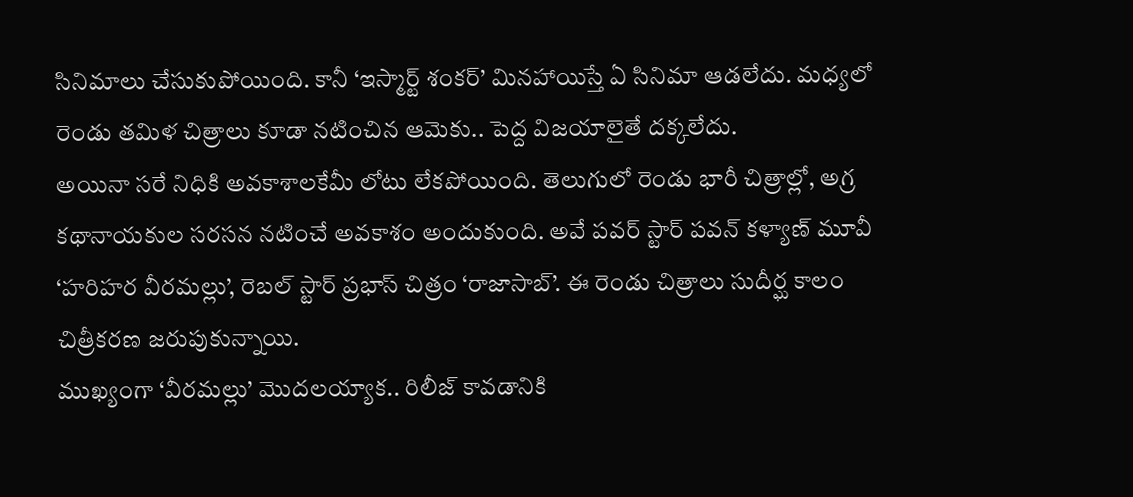సినిమాలు చేసుకుపోయింది. కానీ ‘ఇస్మార్ట్ శంకర్’ మినహాయిస్తే ఏ సినిమా ఆడలేదు. మధ్యలో రెండు తమిళ చిత్రాలు కూడా నటించిన ఆమెకు.. పెద్ద విజయాలైతే దక్కలేదు.
అయినా సరే నిధికి అవకాశాలకేమీ లోటు లేకపోయింది. తెలుగులో రెండు భారీ చిత్రాల్లో, అగ్ర కథానాయకుల సరసన నటించే అవకాశం అందుకుంది. అవే పవర్ స్టార్ పవన్ కళ్యాణ్ మూవీ ‘హరిహర వీరమల్లు’, రెబల్ స్టార్ ప్రభాస్ చిత్రం ‘రాజాసాబ్’. ఈ రెండు చిత్రాలు సుదీర్ఘ కాలం చిత్రీకరణ జరుపుకున్నాయి.
ముఖ్యంగా ‘వీరమల్లు’ మొదలయ్యాక.. రిలీజ్ కావడానికి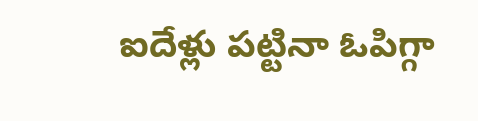ఐదేళ్లు పట్టినా ఓపిగ్గా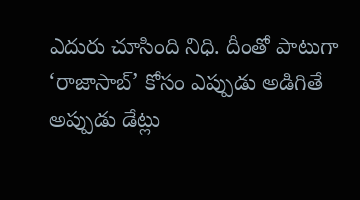ఎదురు చూసింది నిధి. దీంతో పాటుగా ‘రాజాసాబ్’ కోసం ఎప్పుడు అడిగితే అప్పుడు డేట్లు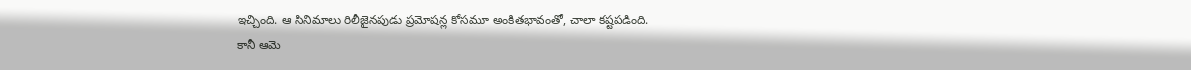ఇచ్చింది. ఆ సినిమాలు రిలీజైనపుడు ప్రమోషన్ల కోసమూ అంకితభావంతో, చాలా కష్టపడింది.
కానీ ఆమె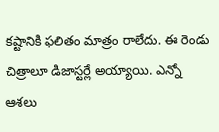కష్టానికి ఫలితం మాత్రం రాలేదు. ఈ రెండు చిత్రాలూ డిజాస్టర్లే అయ్యాయి. ఎన్నో ఆశలు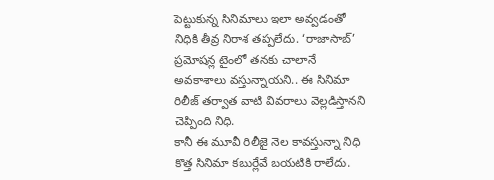పెట్టుకున్న సినిమాలు ఇలా అవ్వడంతో నిధికి తీవ్ర నిరాశ తప్పలేదు. ‘రాజాసాబ్’ ప్రమోషన్ల టైంలో తనకు చాలానే అవకాశాలు వస్తున్నాయని.. ఈ సినిమా రిలీజ్ తర్వాత వాటి వివరాలు వెల్లడిస్తానని చెప్పింది నిధి.
కానీ ఈ మూవీ రిలీజై నెల కావస్తున్నా నిధి కొత్త సినిమా కబుర్లేవే బయటికి రాలేదు.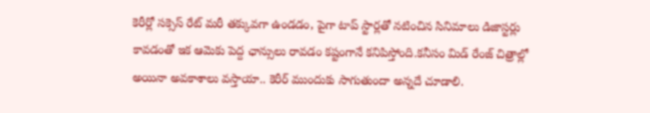కెరీర్లో సక్సెస్ రేట్ మరీ తక్కువగా ఉండడం, పైగా టాప్ స్టార్లతో నటించిన సినిమాలు డిజాస్టర్లు కావడంతో ఇక ఆమెకు పెద్ద ఛాన్సులు రావడం కష్టంగానే కనిపిస్తోంది.కనీసం మిడ్ రేంజ్ చిత్రాల్లో అయినా అవకాశాలు వస్తాయా.. కెరీర్ ముందుకు సాగుతుందా అన్నదే చూడాలి.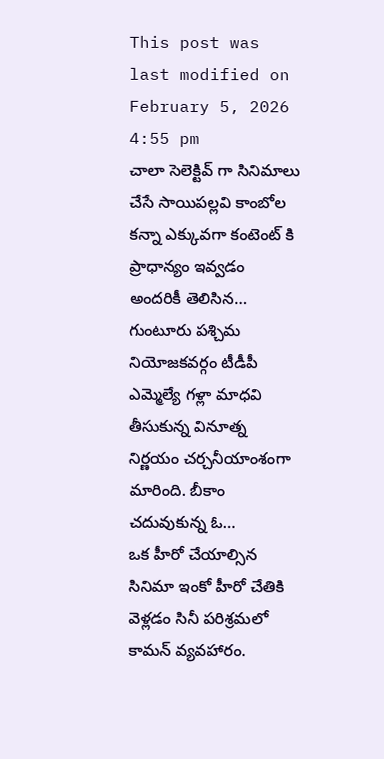This post was last modified on February 5, 2026 4:55 pm
చాలా సెలెక్టివ్ గా సినిమాలు చేసే సాయిపల్లవి కాంబోల కన్నా ఎక్కువగా కంటెంట్ కి ప్రాధాన్యం ఇవ్వడం అందరికీ తెలిసిన…
గుంటూరు పశ్చిమ నియోజకవర్గం టీడీపీ ఎమ్మెల్యే గళ్లా మాధవి తీసుకున్న వినూత్న నిర్ణయం చర్చనీయాంశంగా మారింది. బీకాం చదువుకున్న ఓ…
ఒక హీరో చేయాల్సిన సినిమా ఇంకో హీరో చేతికి వెళ్లడం సినీ పరిశ్రమలో కామన్ వ్యవహారం.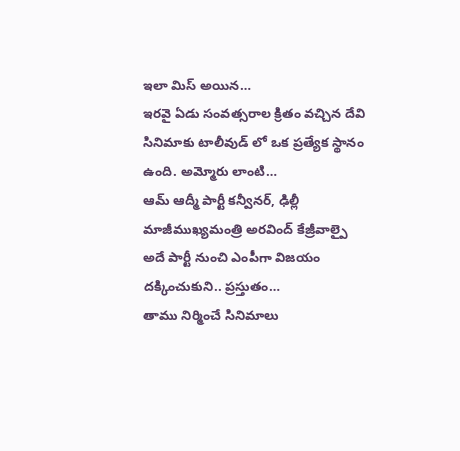ఇలా మిస్ అయిన…
ఇరవై ఏడు సంవత్సరాల క్రితం వచ్చిన దేవి సినిమాకు టాలీవుడ్ లో ఒక ప్రత్యేక స్థానం ఉంది. అమ్మోరు లాంటి…
ఆమ్ ఆద్మీ పార్టీ కన్వీనర్, ఢిల్లీ మాజీముఖ్యమంత్రి అరవింద్ కేజ్రీవాల్పై అదే పార్టీ నుంచి ఎంపీగా విజయం దక్కించుకుని.. ప్రస్తుతం…
తాము నిర్మించే సినిమాలు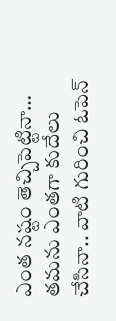ఎంత నష్టం తెచ్చిపెట్టినా… తమను ఎంతగా కుదేలు చేసినా.. వాటి గురించి ఓపెన్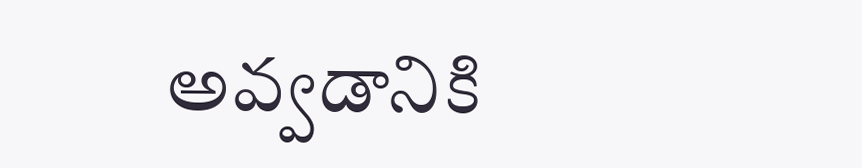అవ్వడానికి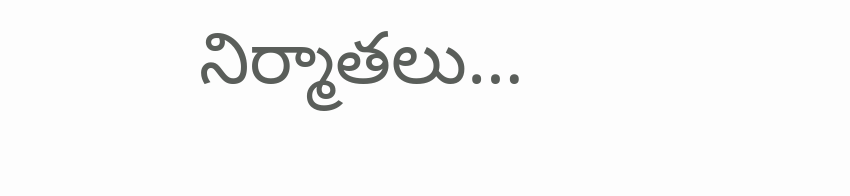నిర్మాతలు…